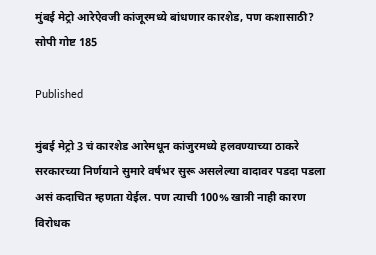मुंबई मेट्रो आरेऐवजी कांजूरमध्ये बांधणार कारशेड, पण कशासाठी? सोपी गोष्ट 185

Published

मुंबई मेट्रो 3 चं कारशेड आरेमधून कांजुरमध्ये हलवण्याच्या ठाकरे सरकारच्या निर्णयाने सुमारे वर्षभर सुरू असलेल्या वादावर पडदा पडला असं कदाचित म्हणता येईल. पण त्याची 100% खात्री नाही कारण विरोधक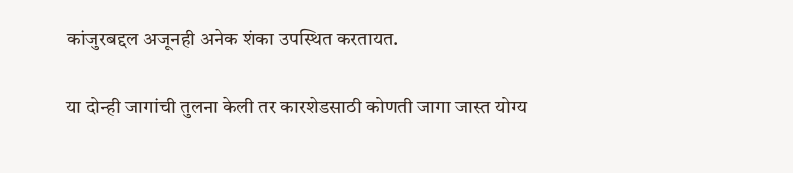कांजुरबद्दल अजूनही अनेक शंका उपस्थित करतायत.

या दोन्ही जागांची तुलना केली तर कारशेडसाठी कोणती जागा जास्त योग्य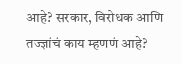आहे? सरकार, विरोधक आणि तज्ज्ञांचं काय म्हणणं आहे?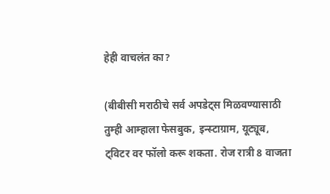हेही वाचलंत का?

(बीबीसी मराठीचे सर्व अपडेट्स मिळवण्यासाठी तुम्ही आम्हाला फेसबुक, इन्स्टाग्राम, यूट्यूब, ट्विटर वर फॉलो करू शकता. रोज रात्री 8 वाजता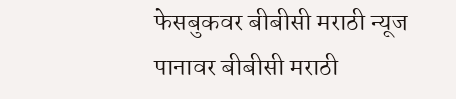फेसबुकवर बीबीसी मराठी न्यूज पानावर बीबीसी मराठी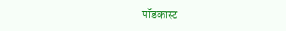पॉडकास्ट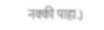नक्की पाहा.)